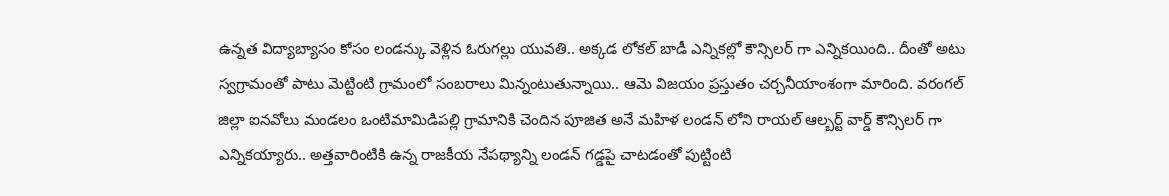ఉన్నత విద్యాబ్యాసం కోసం లండన్కు వెళ్లిన ఓరుగల్లు యువతి.. అక్కడ లోకల్ బాడీ ఎన్నికల్లో కౌన్సిలర్ గా ఎన్నికయింది.. దీంతో అటు స్వగ్రామంతో పాటు మెట్టింటి గ్రామంలో సంబరాలు మిన్నంటుతున్నాయి.. ఆమె విజయం ప్రస్తుతం చర్చనీయాంశంగా మారింది. వరంగల్ జిల్లా ఐనవోలు మండలం ఒంటిమామిడిపల్లి గ్రామానికి చెందిన పూజిత అనే మహిళ లండన్ లోని రాయల్ ఆల్బర్ట్ వార్డ్ కౌన్సిలర్ గా ఎన్నికయ్యారు.. అత్తవారింటికి ఉన్న రాజకీయ నేపథ్యాన్ని లండన్ గడ్డపై చాటడంతో పుట్టింటి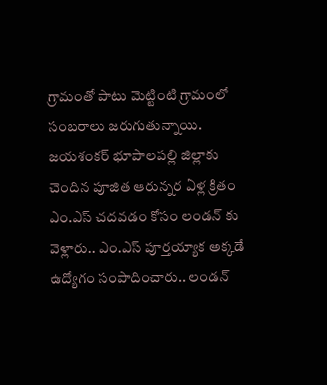గ్రామంతో పాటు మెట్టింటి గ్రామంలో సంబరాలు జరుగుతున్నాయి.
జయశంకర్ భూపాలపల్లి జిల్లాకు చెందిన పూజిత ఆరున్నర ఏళ్ల క్రితం ఎం.ఎస్ చదవడం కోసం లండన్ కు వెళ్లారు.. ఎం.ఎస్ పూర్తయ్యాక అక్కడే ఉద్యోగం సంపాదించారు.. లండన్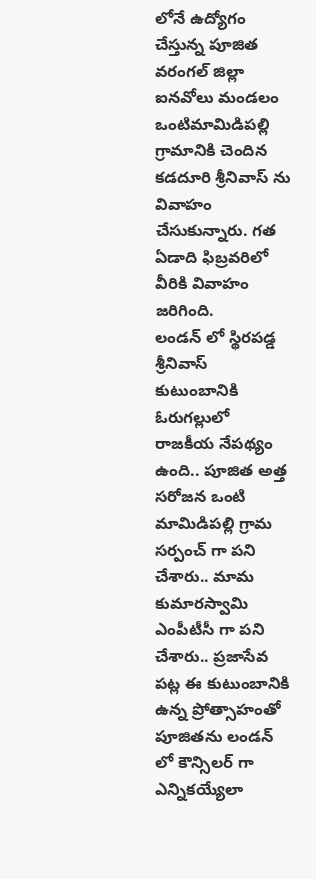లోనే ఉద్యోగం చేస్తున్న పూజిత వరంగల్ జిల్లా ఐనవోలు మండలం ఒంటిమామిడిపల్లి గ్రామానికి చెందిన కడదూరి శ్రీనివాస్ ను వివాహం చేసుకున్నారు. గత ఏడాది ఫిబ్రవరిలో వీరికి వివాహం జరిగింది.
లండన్ లో స్థిరపడ్డ శ్రీనివాస్ కుటుంబానికి ఓరుగల్లులో రాజకీయ నేపథ్యం ఉంది.. పూజిత అత్త సరోజన ఒంటి మామిడిపల్లి గ్రామ సర్పంచ్ గా పని చేశారు.. మామ కుమారస్వామి ఎంపీటీసీ గా పని చేశారు.. ప్రజాసేవ పట్ల ఈ కుటుంబానికి ఉన్న ప్రోత్సాహంతో పూజితను లండన్ లో కౌన్సిలర్ గా ఎన్నికయ్యేలా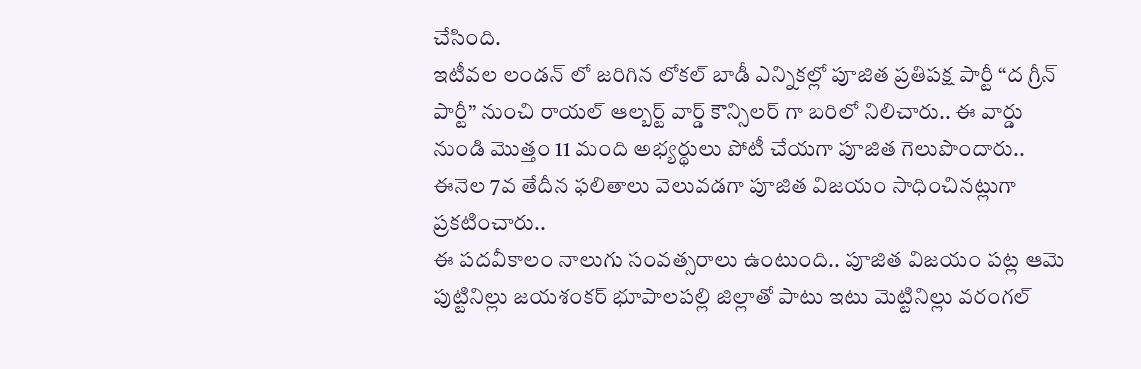చేసింది.
ఇటీవల లండన్ లో జరిగిన లోకల్ బాడీ ఎన్నికల్లో పూజిత ప్రతిపక్ష పార్టీ “ద గ్రీన్ పార్టీ” నుంచి రాయల్ ఆల్బర్ట్ వార్డ్ కౌన్సిలర్ గా బరిలో నిలిచారు.. ఈ వార్డు నుండి మొత్తం 11 మంది అభ్యర్థులు పోటీ చేయగా పూజిత గెలుపొందారు.. ఈనెల 7వ తేదీన ఫలితాలు వెలువడగా పూజిత విజయం సాధించినట్లుగా ప్రకటించారు..
ఈ పదవీకాలం నాలుగు సంవత్సరాలు ఉంటుంది.. పూజిత విజయం పట్ల ఆమె పుట్టినిల్లు జయశంకర్ భూపాలపల్లి జిల్లాతో పాటు ఇటు మెట్టినిల్లు వరంగల్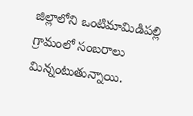జిల్లాలోని ఒంటిమామిడిపల్లి గ్రామంలో సంబరాలు మిన్నంటుతున్నాయి.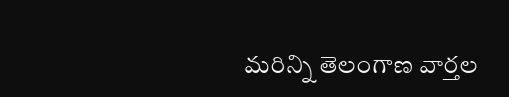మరిన్ని తెలంగాణ వార్తల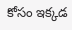కోసం ఇక్కడ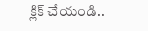క్లిక్ చేయండి..